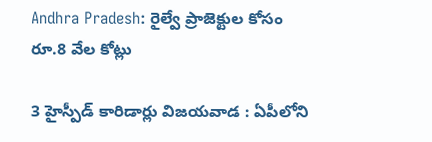Andhra Pradesh: రైల్వే ప్రాజెక్టుల కోసం రూ.8 వేల కోట్లు

3 హైస్పీడ్ కారిడార్లు విజయవాడ : ఏపీలోని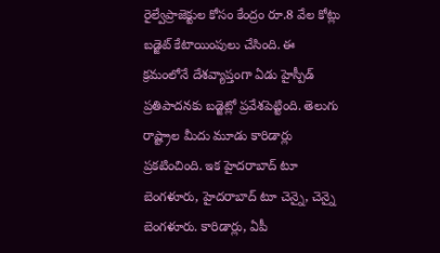రైల్వేప్రాజెక్టుల కోసం కేంద్రం రూ.8 వేల కోట్లు బడ్జెట్ కేటాయింపులు చేసింది. ఈ క్రమంలోనే దేశవ్యాప్తంగా ఏడు హైస్పీడ్ ప్రతిపాదనకు బడ్జెట్లో ప్రవేశపెట్టింది. తెలుగు రాష్ట్రాల మీదు మూడు కారిడార్లు ప్రకటించింది. ఇక హైదరాబాద్ టూ బెంగళూరు, హైదరాబాద్ టూ చెన్నై, చెన్నై బెంగళూరు. కారిడార్లు, ఏపీ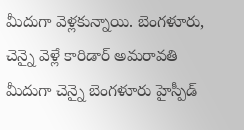మీదుగా వెళ్లకున్నాయి. బెంగళూరు, చెన్నై వెళ్లే కారిడార్ అమరావతి మీదుగా చెన్నై బెంగళూరు హైస్పీడ్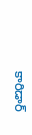కారిడార్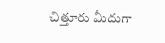చిత్తూరు మీదుగా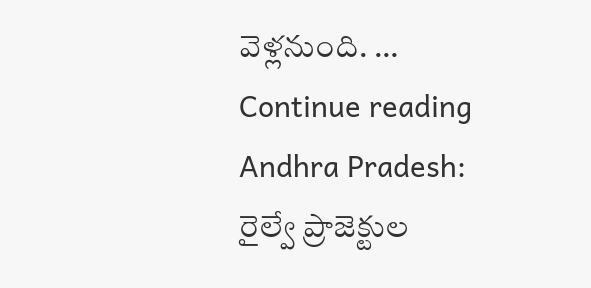వెళ్లనుంది. … Continue reading Andhra Pradesh: రైల్వే ప్రాజెక్టుల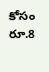కోసం రూ.8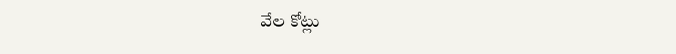వేల కోట్లు